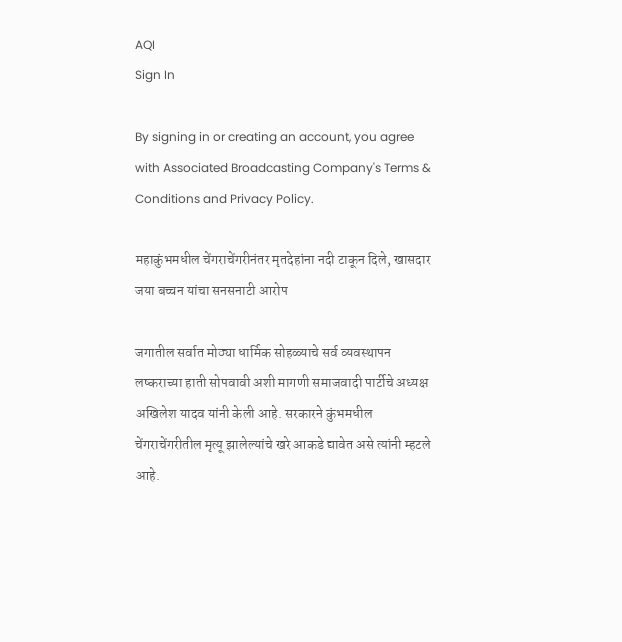AQI
Sign In

By signing in or creating an account, you agree with Associated Broadcasting Company's Terms & Conditions and Privacy Policy.

महाकुंभमधील चेंगराचेंगरीनंतर मृतदेहांना नदी टाकून दिले, खासदार जया बच्चन यांचा सनसनाटी आरोप

जगातील सर्वात मोठ्या धार्मिक सोहळ्याचे सर्व व्यवस्थापन लष्कराच्या हाती सोपवावी अशी मागणी समाजवादी पार्टीचे अध्यक्ष अखिलेश यादव यांनी केली आहे. सरकारने कुंभमधील चेंगराचेंगरीतील मृत्यू झालेल्यांचे खरे आकडे द्यावेत असे त्यांनी म्हटले आहे.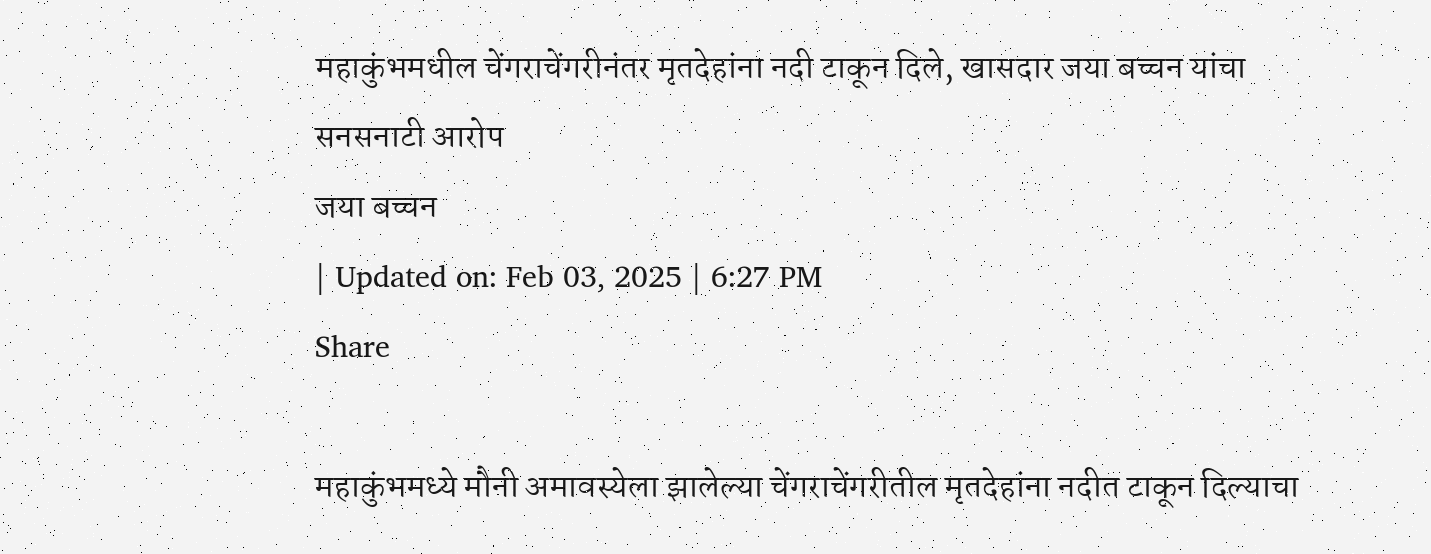महाकुंभमधील चेंगराचेंगरीनंतर मृतदेहांना नदी टाकून दिले, खासदार जया बच्चन यांचा सनसनाटी आरोप
जया बच्चन
| Updated on: Feb 03, 2025 | 6:27 PM
Share

महाकुंभमध्ये मौनी अमावस्येला झालेल्या चेंगराचेंगरीतील मृतदेहांना नदीत टाकून दिल्याचा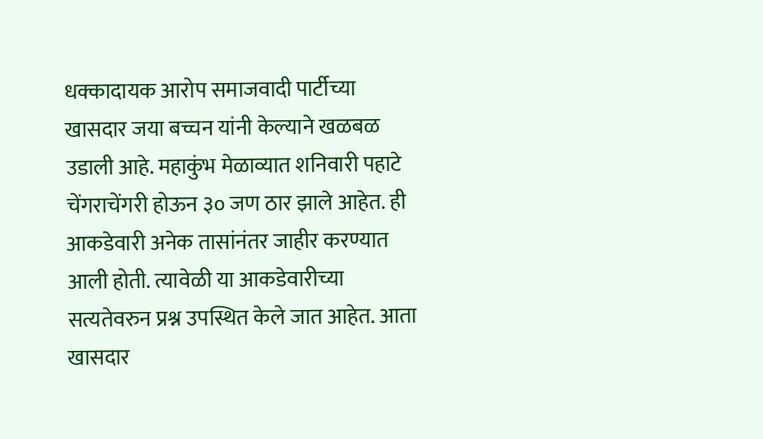धक्कादायक आरोप समाजवादी पार्टीच्या खासदार जया बच्चन यांनी केल्याने खळबळ उडाली आहे. महाकुंभ मेळाव्यात शनिवारी पहाटे चेंगराचेंगरी होऊन ३० जण ठार झाले आहेत. ही आकडेवारी अनेक तासांनंतर जाहीर करण्यात आली होती. त्यावेळी या आकडेवारीच्या सत्यतेवरुन प्रश्न उपस्थित केले जात आहेत. आता खासदार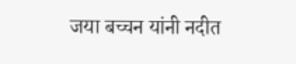जया बच्चन यांनी नदीत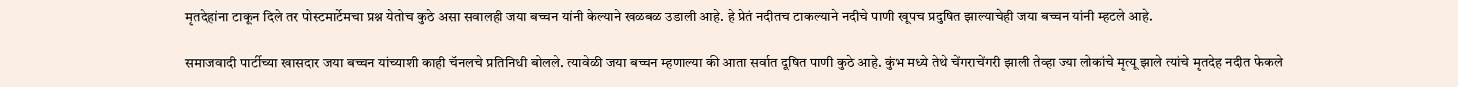मृतदेहांना टाकून दिले तर पोस्टमार्टेमचा प्रश्न येतोच कुठे असा सवालही जया बच्चन यांनी केल्याने खळबळ उडाली आहे. हे प्रेतं नदीतच टाकल्याने नदीचे पाणी खूपच प्रदुषित झाल्याचेही जया बच्चन यांनी म्हटले आहे.

समाजवादी पार्टीच्या खासदार जया बच्चन यांच्याशी काही चॅनलचे प्रतिनिधी बोलले. त्यावेळी जया बच्चन म्हणाल्या की आता सर्वात दूषित पाणी कुठे आहे. कुंभ मध्ये तेथे चेंगराचेंगरी झाली तेव्हा ज्या लोकांचे मृत्यू झाले त्यांचे मृतदेह नदीत फेकले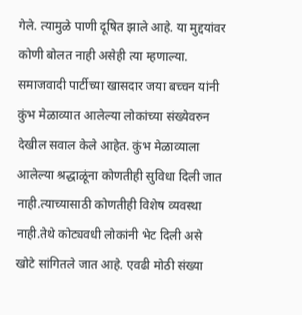गेले. त्यामुळे पाणी दूषित झाले आहे. या मुद्दयांवर कोणी बोलत नाही असेही त्या म्हणाल्या. समाजवादी पार्टीच्या खासदार जया बच्चन यांनी कुंभ मेळाव्यात आलेल्या लोकांच्या संख्येवरुन देखील सवाल केले आहेत. कुंभ मेळाव्याला आलेल्या श्रद्धाळूंना कोणतीही सुविधा दिली जात नाही.त्याच्यासाठी कोणतीही विशेष व्यवस्था नाही.तेथे कोट्यवधी लोकांनी भेट दिली असे खोटे सांगितले जात आहे. एवढी मोठी संख्या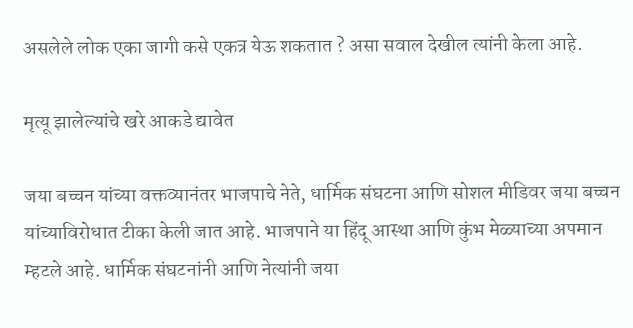असलेले लोक एका जागी कसे एकत्र येऊ शकतात ? असा सवाल देखील त्यांनी केला आहे.

मृत्यू झालेल्यांचे खरे आकडे द्यावेत

जया बच्चन यांच्या वक्तव्यानंतर भाजपाचे नेते, धार्मिक संघटना आणि सोशल मीडिवर जया बच्चन यांच्याविरोधात टीका केली जात आहे. भाजपाने या हिंदू आस्था आणि कुंभ मेळ्याच्या अपमान म्हटले आहे. धार्मिक संघटनांनी आणि नेत्यांनी जया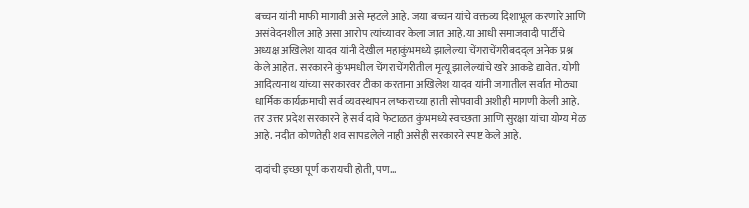बच्चन यांनी माफी मागावी असे म्हटले आहे. जया बच्चन यांचे वक्तव्य दिशाभूल करणारे आणि असंवेदनशील आहे असा आरोप त्यांच्यावर केला जात आहे.या आधी समाजवादी पार्टीचे अध्यक्ष अखिलेश यादव यांनी देखील महाकुंभमध्ये झालेल्या चेंगराचेंगरीबदद्ल अनेक प्रश्न केले आहेत. सरकारने कुंभमधील चेंगराचेंगरीतील मृत्यू झालेल्यांचे खरे आकडे द्यावेत. योगी आदित्यनाथ यांच्या सरकारवर टीका करताना अखिलेश यादव यांनी जगातील सर्वात मोठ्या धार्मिक कार्यक्रमाची सर्व व्यवस्थापन लष्कराच्या हाती सोपवावी अशीही मागणी केली आहे. तर उत्तर प्रदेश सरकारने हे सर्व दावे फेटाळत कुंभमध्ये स्वच्छता आणि सुरक्षा यांचा योग्य मेळ आहे. नदीत कोणतेही शव सापडलेले नाही असेही सरकारने स्पष्ट केले आहे.

दादांची इच्छा पूर्ण करायची होती, पण...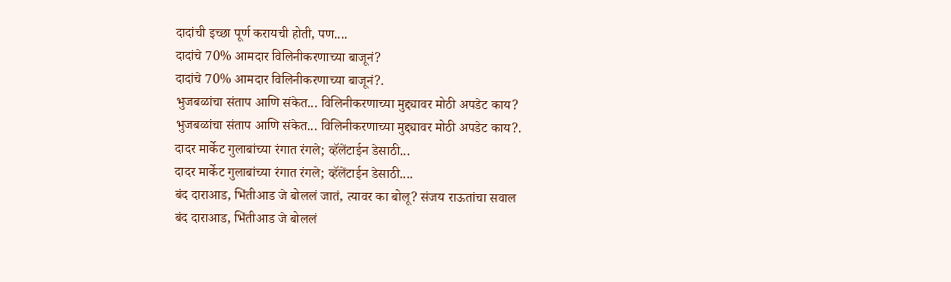दादांची इच्छा पूर्ण करायची होती, पण....
दादांचे 70% आमदार विलिनीकरणाच्या बाजूनं?
दादांचे 70% आमदार विलिनीकरणाच्या बाजूनं?.
भुजबळांचा संताप आणि संकेत... विलिनीकरणाच्या मुद्द्यावर मोठी अपडेट काय?
भुजबळांचा संताप आणि संकेत... विलिनीकरणाच्या मुद्द्यावर मोठी अपडेट काय?.
दादर मार्केट गुलाबांच्या रंगात रंगले; व्हॅलेंटाईन डेसाठी...
दादर मार्केट गुलाबांच्या रंगात रंगले; व्हॅलेंटाईन डेसाठी....
बंद दाराआड, भिंतीआड जे बोललं जातं, त्यावर का बोलू? संजय राऊतांचा सवाल
बंद दाराआड, भिंतीआड जे बोललं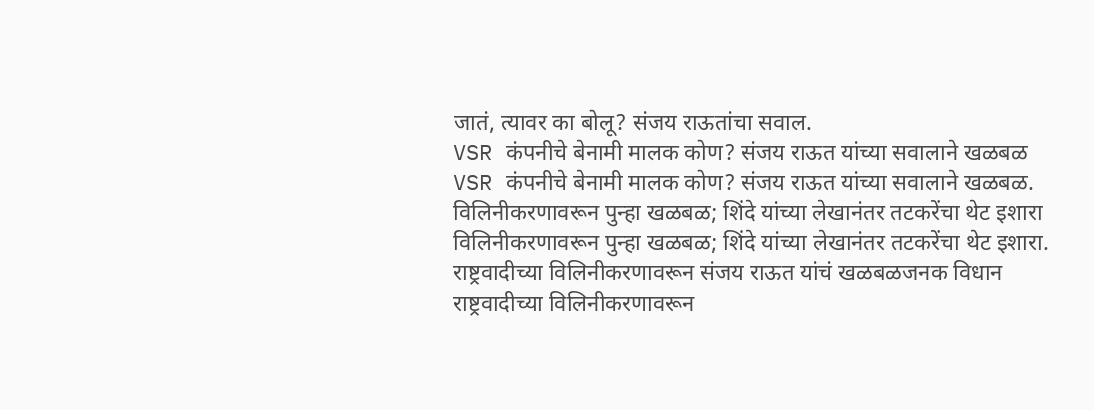जातं, त्यावर का बोलू? संजय राऊतांचा सवाल.
VSR कंपनीचे बेनामी मालक कोण? संजय राऊत यांच्या सवालाने खळबळ
VSR कंपनीचे बेनामी मालक कोण? संजय राऊत यांच्या सवालाने खळबळ.
विलिनीकरणावरून पुन्हा खळबळ; शिंदे यांच्या लेखानंतर तटकरेंचा थेट इशारा
विलिनीकरणावरून पुन्हा खळबळ; शिंदे यांच्या लेखानंतर तटकरेंचा थेट इशारा.
राष्ट्रवादीच्या विलिनीकरणावरून संजय राऊत यांचं खळबळजनक विधान
राष्ट्रवादीच्या विलिनीकरणावरून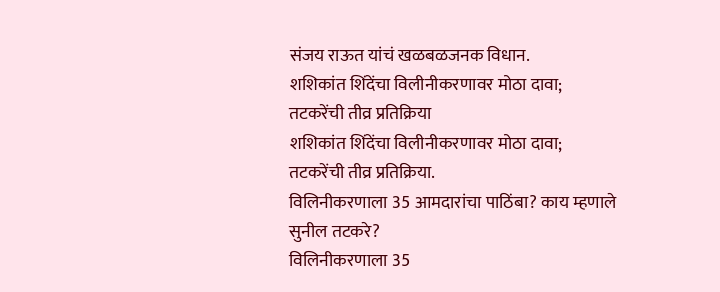संजय राऊत यांचं खळबळजनक विधान.
शशिकांत शिंदेंचा विलीनीकरणावर मोठा दावा; तटकरेंची तीव्र प्रतिक्रिया
शशिकांत शिंदेंचा विलीनीकरणावर मोठा दावा; तटकरेंची तीव्र प्रतिक्रिया.
विलिनीकरणाला 35 आमदारांचा पाठिंबा? काय म्हणाले सुनील तटकरे?
विलिनीकरणाला 35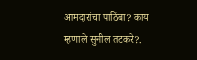आमदारांचा पाठिंबा? काय म्हणाले सुनील तटकरे?.